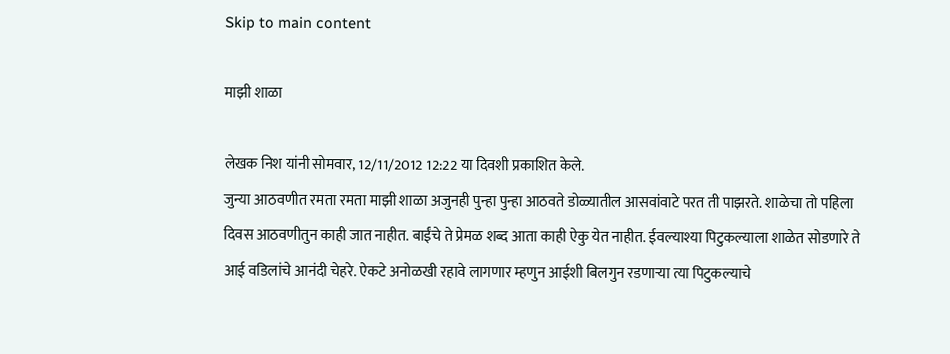Skip to main content

माझी शाळा

लेखक निश यांनी सोमवार, 12/11/2012 12:22 या दिवशी प्रकाशित केले.
जुन्या आठवणीत रमता रमता माझी शाळा अजुनही पुन्हा पुन्हा आठवते डोळ्यातील आसवांवाटे परत ती पाझरते. शाळेचा तो पहिला दिवस आठवणीतुन काही जात नाहीत. बाईंचे ते प्रेमळ शब्द आता काही ऐकु येत नाहीत. ईवल्याश्या पिटुकल्याला शाळेत सोडणारे ते आई वडिलांचे आनंदी चेहरे. ऐकटे अनोळखी रहावे लागणार म्हणुन आईशी बिलगुन रडणार्‍या त्या पिटुकल्याचे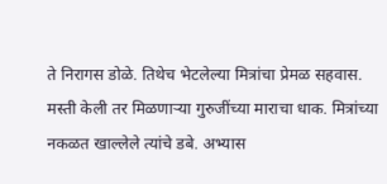ते निरागस डोळे. तिथेच भेटलेल्या मित्रांचा प्रेमळ सहवास. मस्ती केली तर मिळणार्‍या गुरुजींच्या माराचा धाक. मित्रांच्या नकळत खाल्लेले त्यांचे डबे. अभ्यास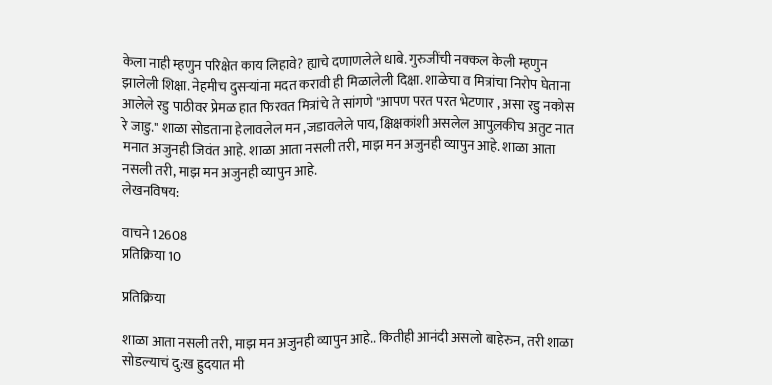केला नाही म्हणुन परिक्षेत काय लिहावे? ह्याचे दणाणलेले धाबे. गुरुजींची नक्कल केली म्हणुन झालेली शिक्षा. नेहमीच दुसर्‍यांना मदत करावी ही मिळालेली दिक्षा. शाळेचा व मित्रांचा निरोप घेताना आलेले रडु पाठीवर प्रेमळ हात फिरवत मित्रांचे ते सांगणे "आपण परत परत भेटणार , असा रडु नकोस रे जाडु." शाळा सोडताना हेलावलेल मन ,जडावलेले पाय, क्षिक्षकांशी असलेल आपुल़कीच अतुट नात मनात अजुनही जिवंत आहे. शाळा आता नसली तरी, माझ मन अजुनही व्यापुन आहे. शाळा आता नसली तरी, माझ मन अजुनही व्यापुन आहे.
लेखनविषय:

वाचने 12608
प्रतिक्रिया 10

प्रतिक्रिया

शाळा आता नसली तरी, माझ मन अजुनही व्यापुन आहे.. कितीही आनंदी असलो बाहेरुन, तरी शाळा सोडल्याचं दु:ख ह्रुदयात मी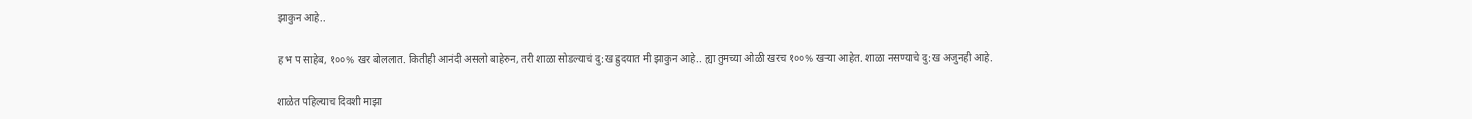झाकुन आहे..

ह भ प साहेब, १००% खर बोललात. कितीही आनंदी असलो बाहेरुन, तरी शाळा सोडल्याचं दु:ख ह्रुदयात मी झाकुन आहे.. ह्या तुमच्या ओळी खरच १००% खर्‍या आहेत. शाळा नसण्याचे दु:ख अजुनही आहे.

शाळेत पहिल्याच दिवशी माझा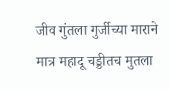जीव गुंतला गुर्जीच्या माराने मात्र महादू चड्डीतच मुतला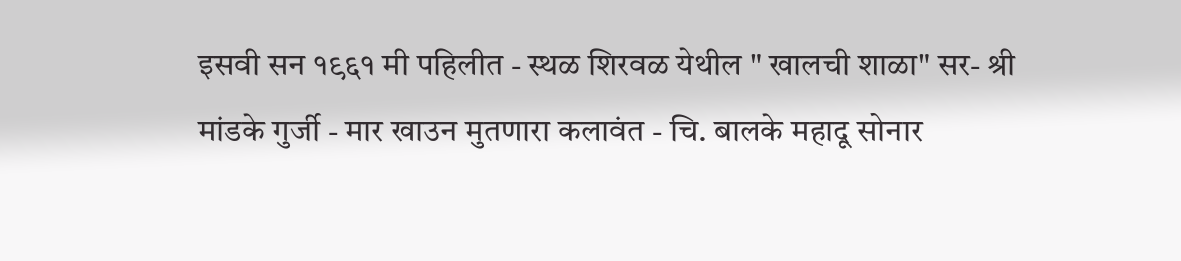इसवी सन १९६१ मी पहिलीत - स्थळ शिरवळ येथील " खालची शाळा" सर- श्री मांडके गुर्जी - मार खाउन मुतणारा कलावंत - चि. बालके महादू सोनार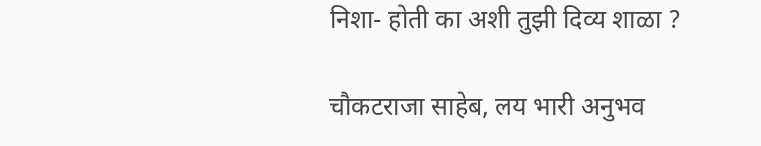निशा- होती का अशी तुझी दिव्य शाळा ?

चौकटराजा साहेब, लय भारी अनुभव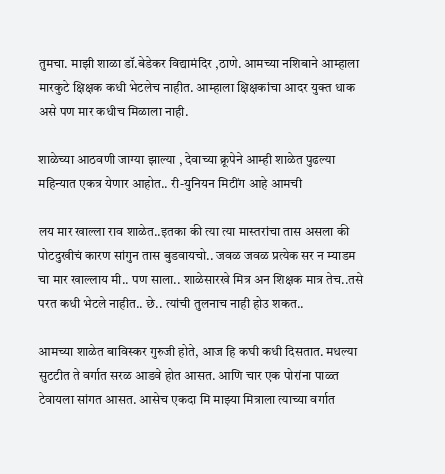तुमचा. माझी शाळा डॉ.बेडेकर विद्यामंदिर ,ठाणे. आमच्या नशिबाने आम्हाला मारकुटे क्षिक्षक कधी भेटलेच नाहीत. आम्हाला क्षिक्षकांचा आदर युक्त धाक असे पण मार कधीच मिळाला नाही.

शाळेच्या आठवणी जाग्या झाल्या , देवाच्या क्रूपेने आम्ही शाळेत पुढल्या महिन्यात एकत्र येणार आहोत.. री-युनियन मिटींग आहे आमची

लय मार खाल्ला राव शाळेत..इतका की त्या त्या मास्तरांचा तास असला की पोटदुखीचं कारण सांगुन तास बुडवायचो.. जवळ जवळ प्रत्येक सर न म्याडम चा मार खाल्लाय मी.. पण साला.. शाळेसारखे मित्र अन शिक्षक मात्र तेच..तसे परत कधी भेटले नाहीत.. छे.. त्यांची तुलनाच नाही होउ शकत..

आमच्या शाळेत बाविस्कर गुरुजी होते, आज हि कघी कधी दिसतात. मधल्या सुटटीत ते वर्गात सरळ आडवे होत आसत. आणि चार एक पोरांना पाळ्त टेवायला सांगत आसत. आसेच एकदा मि माझ्या मित्राला त्याच्या वर्गात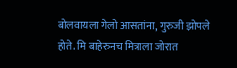बोलवायला गेलो आसतांना, गुरुजी झोपले होते. मि बाहेरुनच मित्राला जोरात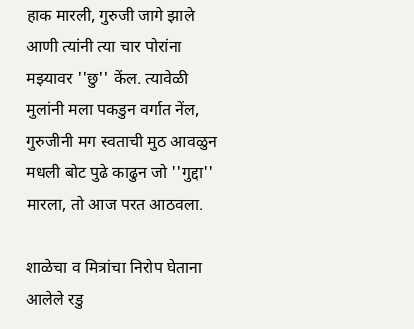हाक मारली, गुरुजी जागे झाले आणी त्यांनी त्या चार पोरांना मझ्यावर ''छु'' केंल. त्यावेळी मुलांनी मला पकडुन वर्गात नेंल, गुरुजीनी मग स्वताची मुठ आवळुन मधली बोट पुढे काढुन जो ''गुद्दा'' मारला, तो आज परत आठवला.

शाळेचा व मित्रांचा निरोप घेताना आलेले रडु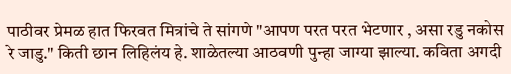पाठीवर प्रेमळ हात फिरवत मित्रांचे ते सांगणे "आपण परत परत भेटणार , असा रडु नकोस रे जाडु." किती छान लिहिलंय हे. शाळेतल्या आठवणी पुन्हा जाग्या झाल्या. कविता अगदी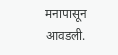मनापासून आवडली.